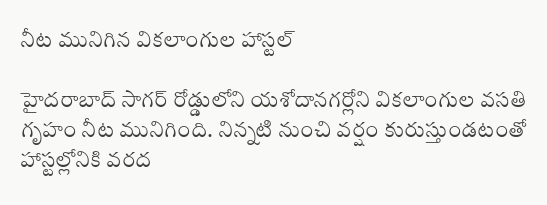నీట మునిగిన వికలాంగుల హాస్టల్

హైదరాబాద్ సాగర్ రోడ్డులోని యశోదానగర్లోని వికలాంగుల వసతి గృహం నీట మునిగింది. నిన్నటి నుంచి వర్షం కురుస్తుండటంతో హాస్టల్లోనికి వరద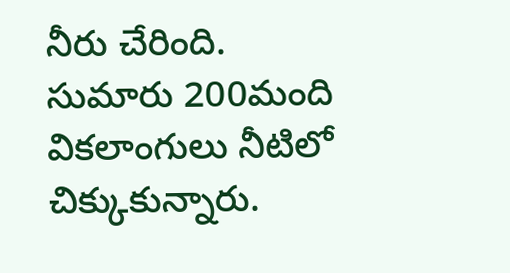నీరు చేరింది. సుమారు 200మంది వికలాంగులు నీటిలో చిక్కుకున్నారు.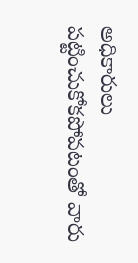అధికారులు పట్టించుకోకపోవటంతో వారు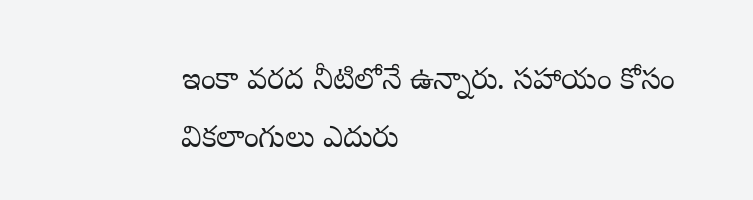ఇంకా వరద నీటిలోనే ఉన్నారు. సహాయం కోసం వికలాంగులు ఎదురు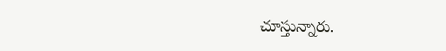చూస్తున్నారు.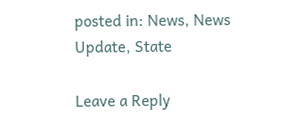posted in: News, News Update, State

Leave a Reply